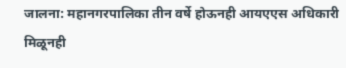जालना: महानगरपालिका तीन वर्षे होऊनही आयएएस अधिकारी मिळूनही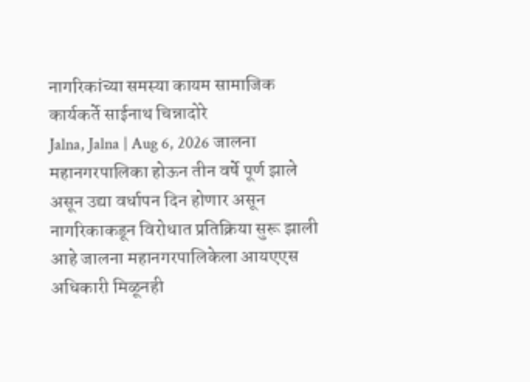नागरिकांच्या समस्या कायम सामाजिक कार्यकर्ते साईनाथ चिन्नादोरे
Jalna, Jalna | Aug 6, 2026 जालना महानगरपालिका होऊन तीन वर्षे पूर्ण झाले असून उद्या वर्धापन दिन होणार असून नागरिकाकडून विरोधात प्रतिक्रिया सुरू झाली आहे जालना महानगरपालिकेला आयएएस अधिकारी मिळूनही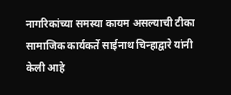नागरिकांच्या समस्या कायम असल्याची टीका सामाजिक कार्यकर्ते साईनाथ चिन्हाद्वारे यांनी केली आहे